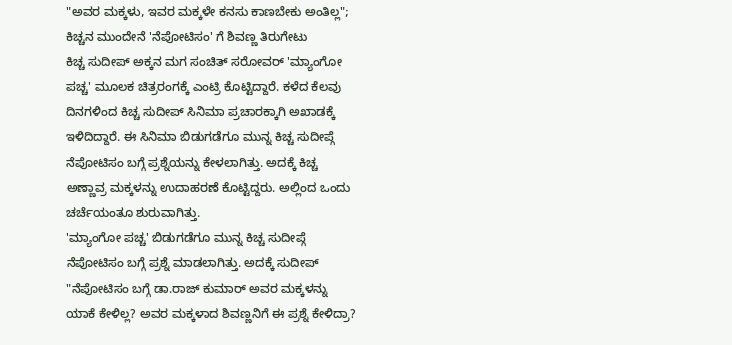"ಅವರ ಮಕ್ಕಳು, ಇವರ ಮಕ್ಕಳೇ ಕನಸು ಕಾಣಬೇಕು ಅಂತಿಲ್ಲ"; ಕಿಚ್ಚನ ಮುಂದೇನೆ 'ನೆಪೋಟಿಸಂ' ಗೆ ಶಿವಣ್ಣ ತಿರುಗೇಟು
ಕಿಚ್ಚ ಸುದೀಪ್ ಅಕ್ಕನ ಮಗ ಸಂಚಿತ್ ಸರೋವರ್ 'ಮ್ಯಾಂಗೋ ಪಚ್ಚ' ಮೂಲಕ ಚಿತ್ರರಂಗಕ್ಕೆ ಎಂಟ್ರಿ ಕೊಟ್ಟಿದ್ದಾರೆ. ಕಳೆದ ಕೆಲವು ದಿನಗಳಿಂದ ಕಿಚ್ಚ ಸುದೀಪ್ ಸಿನಿಮಾ ಪ್ರಚಾರಕ್ಕಾಗಿ ಅಖಾಡಕ್ಕೆ ಇಳಿದಿದ್ದಾರೆ. ಈ ಸಿನಿಮಾ ಬಿಡುಗಡೆಗೂ ಮುನ್ನ ಕಿಚ್ಚ ಸುದೀಪ್ಗೆ ನೆಪೋಟಿಸಂ ಬಗ್ಗೆ ಪ್ರಶ್ನೆಯನ್ನು ಕೇಳಲಾಗಿತ್ತು. ಅದಕ್ಕೆ ಕಿಚ್ಚ ಅಣ್ಣಾವ್ರ ಮಕ್ಕಳನ್ನು ಉದಾಹರಣೆ ಕೊಟ್ಟಿದ್ದರು. ಅಲ್ಲಿಂದ ಒಂದು ಚರ್ಚೆಯಂತೂ ಶುರುವಾಗಿತ್ತು.
'ಮ್ಯಾಂಗೋ ಪಚ್ಚ' ಬಿಡುಗಡೆಗೂ ಮುನ್ನ ಕಿಚ್ಚ ಸುದೀಪ್ಗೆ ನೆಪೋಟಿಸಂ ಬಗ್ಗೆ ಪ್ರಶ್ನೆ ಮಾಡಲಾಗಿತ್ತು. ಅದಕ್ಕೆ ಸುದೀಪ್ "ನೆಪೋಟಿಸಂ ಬಗ್ಗೆ ಡಾ.ರಾಜ್ ಕುಮಾರ್ ಅವರ ಮಕ್ಕಳನ್ನು ಯಾಕೆ ಕೇಳಿಲ್ಲ? ಅವರ ಮಕ್ಕಳಾದ ಶಿವಣ್ಣನಿಗೆ ಈ ಪ್ರಶ್ನೆ ಕೇಳಿದ್ರಾ?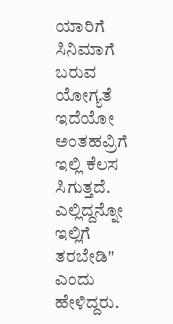ಯಾರಿಗೆ ಸಿನಿಮಾಗೆ ಬರುವ ಯೋಗ್ಯತೆ ಇದೆಯೋ ಅಂತಹವ್ರಿಗೆ ಇಲ್ಲಿ ಕೆಲಸ ಸಿಗುತ್ತದೆ. ಎಲ್ಲಿದ್ದನ್ನೋ ಇಲ್ಲಿಗೆ ತರಬೇಡಿ" ಎಂದು ಹೇಳಿದ್ದರು.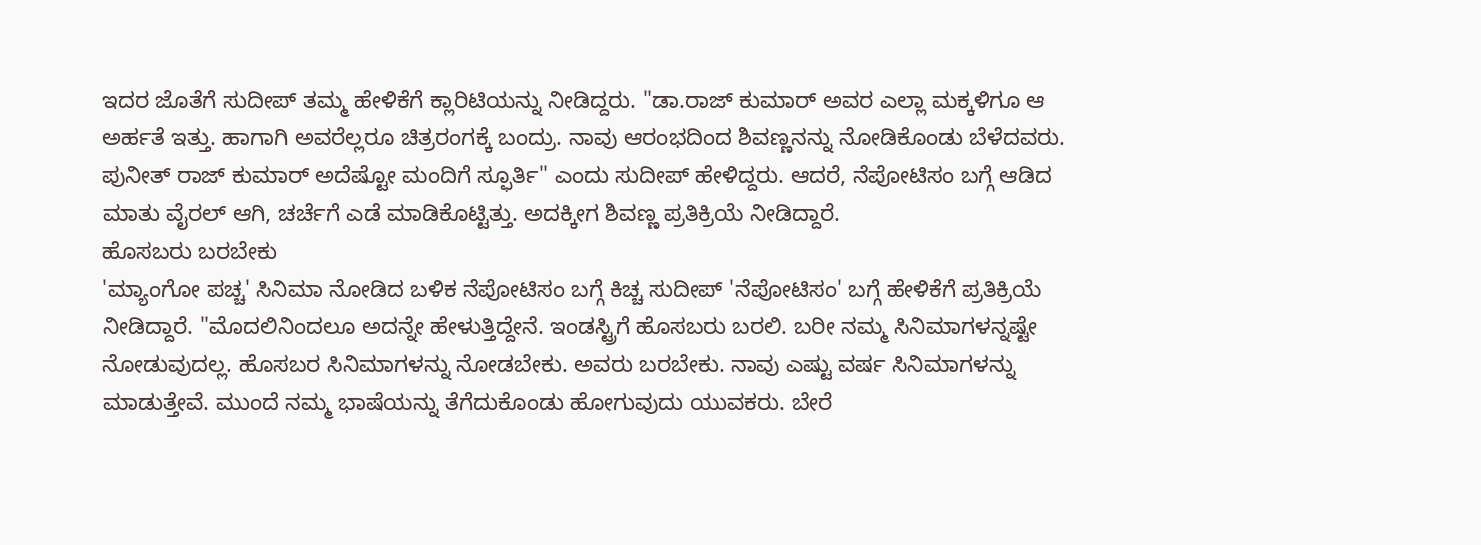ಇದರ ಜೊತೆಗೆ ಸುದೀಪ್ ತಮ್ಮ ಹೇಳಿಕೆಗೆ ಕ್ಲಾರಿಟಿಯನ್ನು ನೀಡಿದ್ದರು. "ಡಾ.ರಾಜ್ ಕುಮಾರ್ ಅವರ ಎಲ್ಲಾ ಮಕ್ಕಳಿಗೂ ಆ ಅರ್ಹತೆ ಇತ್ತು. ಹಾಗಾಗಿ ಅವರೆಲ್ಲರೂ ಚಿತ್ರರಂಗಕ್ಕೆ ಬಂದ್ರು. ನಾವು ಆರಂಭದಿಂದ ಶಿವಣ್ಣನನ್ನು ನೋಡಿಕೊಂಡು ಬೆಳೆದವರು. ಪುನೀತ್ ರಾಜ್ ಕುಮಾರ್ ಅದೆಷ್ಟೋ ಮಂದಿಗೆ ಸ್ಫೂರ್ತಿ" ಎಂದು ಸುದೀಪ್ ಹೇಳಿದ್ದರು. ಆದರೆ, ನೆಪೋಟಿಸಂ ಬಗ್ಗೆ ಆಡಿದ ಮಾತು ವೈರಲ್ ಆಗಿ, ಚರ್ಚೆಗೆ ಎಡೆ ಮಾಡಿಕೊಟ್ಟಿತ್ತು. ಅದಕ್ಕೀಗ ಶಿವಣ್ಣ ಪ್ರತಿಕ್ರಿಯೆ ನೀಡಿದ್ದಾರೆ.
ಹೊಸಬರು ಬರಬೇಕು
'ಮ್ಯಾಂಗೋ ಪಚ್ಚ' ಸಿನಿಮಾ ನೋಡಿದ ಬಳಿಕ ನೆಪೋಟಿಸಂ ಬಗ್ಗೆ ಕಿಚ್ಚ ಸುದೀಪ್ 'ನೆಪೋಟಿಸಂ' ಬಗ್ಗೆ ಹೇಳಿಕೆಗೆ ಪ್ರತಿಕ್ರಿಯೆ ನೀಡಿದ್ದಾರೆ. "ಮೊದಲಿನಿಂದಲೂ ಅದನ್ನೇ ಹೇಳುತ್ತಿದ್ದೇನೆ. ಇಂಡಸ್ಟ್ರಿಗೆ ಹೊಸಬರು ಬರಲಿ. ಬರೀ ನಮ್ಮ ಸಿನಿಮಾಗಳನ್ನಷ್ಟೇ ನೋಡುವುದಲ್ಲ. ಹೊಸಬರ ಸಿನಿಮಾಗಳನ್ನು ನೋಡಬೇಕು. ಅವರು ಬರಬೇಕು. ನಾವು ಎಷ್ಟು ವರ್ಷ ಸಿನಿಮಾಗಳನ್ನು ಮಾಡುತ್ತೇವೆ. ಮುಂದೆ ನಮ್ಮ ಭಾಷೆಯನ್ನು ತೆಗೆದುಕೊಂಡು ಹೋಗುವುದು ಯುವಕರು. ಬೇರೆ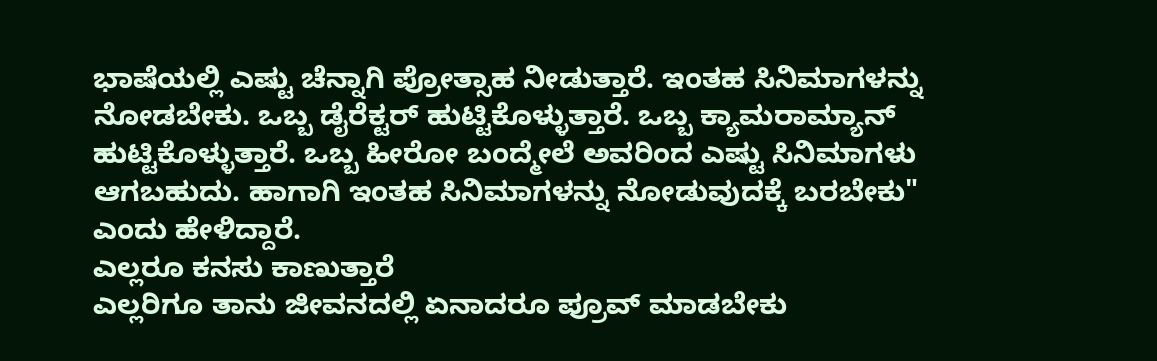ಭಾಷೆಯಲ್ಲಿ ಎಷ್ಟು ಚೆನ್ನಾಗಿ ಪ್ರೋತ್ಸಾಹ ನೀಡುತ್ತಾರೆ. ಇಂತಹ ಸಿನಿಮಾಗಳನ್ನು ನೋಡಬೇಕು. ಒಬ್ಬ ಡೈರೆಕ್ಟರ್ ಹುಟ್ಟಿಕೊಳ್ಳುತ್ತಾರೆ. ಒಬ್ಬ ಕ್ಯಾಮರಾಮ್ಯಾನ್ ಹುಟ್ಟಿಕೊಳ್ಳುತ್ತಾರೆ. ಒಬ್ಬ ಹೀರೋ ಬಂದ್ಮೇಲೆ ಅವರಿಂದ ಎಷ್ಟು ಸಿನಿಮಾಗಳು ಆಗಬಹುದು. ಹಾಗಾಗಿ ಇಂತಹ ಸಿನಿಮಾಗಳನ್ನು ನೋಡುವುದಕ್ಕೆ ಬರಬೇಕು" ಎಂದು ಹೇಳಿದ್ದಾರೆ.
ಎಲ್ಲರೂ ಕನಸು ಕಾಣುತ್ತಾರೆ
ಎಲ್ಲರಿಗೂ ತಾನು ಜೀವನದಲ್ಲಿ ಏನಾದರೂ ಪ್ರೂವ್ ಮಾಡಬೇಕು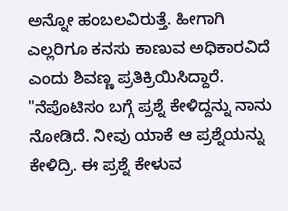ಅನ್ನೋ ಹಂಬಲವಿರುತ್ತೆ. ಹೀಗಾಗಿ ಎಲ್ಲರಿಗೂ ಕನಸು ಕಾಣುವ ಅಧಿಕಾರವಿದೆ ಎಂದು ಶಿವಣ್ಣ ಪ್ರತಿಕ್ರಿಯಿಸಿದ್ದಾರೆ. "ನೆಪೊಟಿಸಂ ಬಗ್ಗೆ ಪ್ರಶ್ನೆ ಕೇಳಿದ್ದನ್ನು ನಾನು ನೋಡಿದೆ. ನೀವು ಯಾಕೆ ಆ ಪ್ರಶ್ನೆಯನ್ನು ಕೇಳಿದ್ರಿ. ಈ ಪ್ರಶ್ನೆ ಕೇಳುವ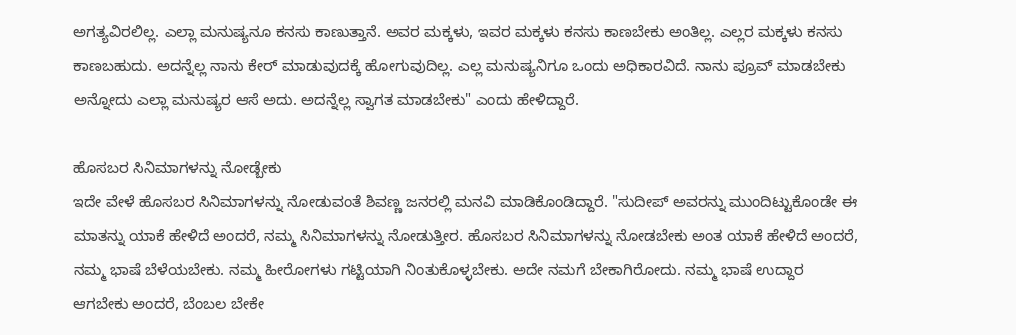ಅಗತ್ಯವಿರಲಿಲ್ಲ. ಎಲ್ಲಾ ಮನುಷ್ಯನೂ ಕನಸು ಕಾಣುತ್ತಾನೆ. ಅವರ ಮಕ್ಕಳು, ಇವರ ಮಕ್ಕಳು ಕನಸು ಕಾಣಬೇಕು ಅಂತಿಲ್ಲ. ಎಲ್ಲರ ಮಕ್ಕಳು ಕನಸು ಕಾಣಬಹುದು. ಅದನ್ನೆಲ್ಲ ನಾನು ಕೇರ್ ಮಾಡುವುದಕ್ಕೆ ಹೋಗುವುದಿಲ್ಲ. ಎಲ್ಲ ಮನುಷ್ಯನಿಗೂ ಒಂದು ಅಧಿಕಾರವಿದೆ. ನಾನು ಪ್ರೂವ್ ಮಾಡಬೇಕು ಅನ್ನೋದು ಎಲ್ಲಾ ಮನುಷ್ಯರ ಆಸೆ ಅದು. ಅದನ್ನೆಲ್ಲ ಸ್ವಾಗತ ಮಾಡಬೇಕು" ಎಂದು ಹೇಳಿದ್ದಾರೆ.

ಹೊಸಬರ ಸಿನಿಮಾಗಳನ್ನು ನೋಡ್ಬೇಕು
ಇದೇ ವೇಳೆ ಹೊಸಬರ ಸಿನಿಮಾಗಳನ್ನು ನೋಡುವಂತೆ ಶಿವಣ್ಣ ಜನರಲ್ಲಿ ಮನವಿ ಮಾಡಿಕೊಂಡಿದ್ದಾರೆ. "ಸುದೀಪ್ ಅವರನ್ನು ಮುಂದಿಟ್ಟುಕೊಂಡೇ ಈ ಮಾತನ್ನು ಯಾಕೆ ಹೇಳಿದೆ ಅಂದರೆ, ನಮ್ಮ ಸಿನಿಮಾಗಳನ್ನು ನೋಡುತ್ತೀರ. ಹೊಸಬರ ಸಿನಿಮಾಗಳನ್ನು ನೋಡಬೇಕು ಅಂತ ಯಾಕೆ ಹೇಳಿದೆ ಅಂದರೆ, ನಮ್ಮ ಭಾಷೆ ಬೆಳೆಯಬೇಕು. ನಮ್ಮ ಹೀರೋಗಳು ಗಟ್ಟಿಯಾಗಿ ನಿಂತುಕೊಳ್ಳಬೇಕು. ಅದೇ ನಮಗೆ ಬೇಕಾಗಿರೋದು. ನಮ್ಮ ಭಾಷೆ ಉದ್ದಾರ ಆಗಬೇಕು ಅಂದರೆ, ಬೆಂಬಲ ಬೇಕೇ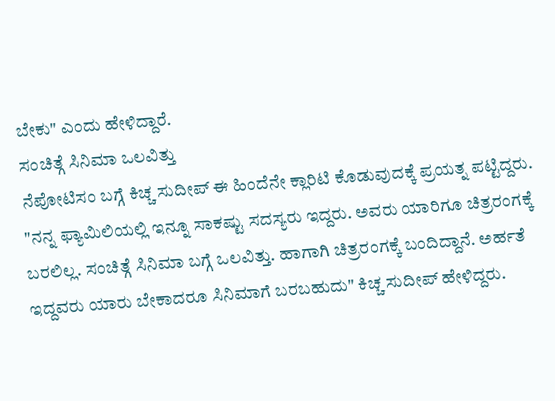ಬೇಕು" ಎಂದು ಹೇಳಿದ್ದಾರೆ.
ಸಂಚಿತ್ಗೆ ಸಿನಿಮಾ ಒಲವಿತ್ತು
ನೆಪೋಟಿಸಂ ಬಗ್ಗೆ ಕಿಚ್ಚ ಸುದೀಪ್ ಈ ಹಿಂದೆನೇ ಕ್ಲಾರಿಟಿ ಕೊಡುವುದಕ್ಕೆ ಪ್ರಯತ್ನ ಪಟ್ಟಿದ್ದರು. "ನನ್ನ ಫ್ಯಾಮಿಲಿಯಲ್ಲಿ ಇನ್ನೂ ಸಾಕಷ್ಟು ಸದಸ್ಯರು ಇದ್ದರು. ಅವರು ಯಾರಿಗೂ ಚಿತ್ರರಂಗಕ್ಕೆ ಬರಲಿಲ್ಲ. ಸಂಚಿತ್ಗೆ ಸಿನಿಮಾ ಬಗ್ಗೆ ಒಲವಿತ್ತು. ಹಾಗಾಗಿ ಚಿತ್ರರಂಗಕ್ಕೆ ಬಂದಿದ್ದಾನೆ. ಅರ್ಹತೆ ಇದ್ದವರು ಯಾರು ಬೇಕಾದರೂ ಸಿನಿಮಾಗೆ ಬರಬಹುದು" ಕಿಚ್ಚ ಸುದೀಪ್ ಹೇಳಿದ್ದರು.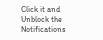Click it and Unblock the Notifications